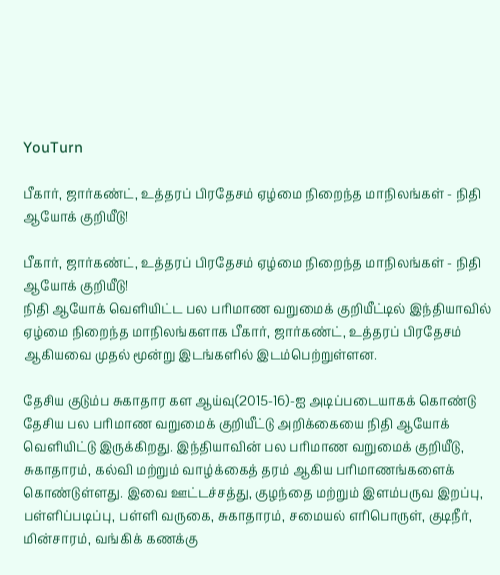YouTurn

பீகார், ஜார்கண்ட், உத்தரப் பிரதேசம் ஏழ்மை நிறைந்த மாநிலங்கள் - நிதி ஆயோக் குறியீடு!

பீகார், ஜார்கண்ட், உத்தரப் பிரதேசம் ஏழ்மை நிறைந்த மாநிலங்கள் - நிதி ஆயோக் குறியீடு!
நிதி ஆயோக் வெளியிட்ட பல பரிமாண வறுமைக் குறியீட்டில் இந்தியாவில் ஏழ்மை நிறைந்த மாநிலங்களாக பீகார், ஜார்கண்ட், உத்தரப் பிரதேசம் ஆகியவை முதல் மூன்று இடங்களில் இடம்பெற்றுள்ளன.

தேசிய குடும்ப சுகாதார கள ஆய்வு(2015-16)-ஐ அடிப்படையாகக் கொண்டு தேசிய பல பரிமாண வறுமைக் குறியீட்டு அறிக்கையை நிதி ஆயோக் வெளியிட்டு இருக்கிறது. இந்தியாவின் பல பரிமாண வறுமைக் குறியீடு, சுகாதாரம், கல்வி மற்றும் வாழ்க்கைத் தரம் ஆகிய பரிமாணங்களைக் கொண்டுள்ளது. இவை ஊட்டச்சத்து, குழந்தை மற்றும் இளம்பருவ இறப்பு, பள்ளிப்படிப்பு, பள்ளி வருகை, சுகாதாரம், சமையல் எரிபொருள், குடிநீர், மின்சாரம், வங்கிக் கணக்கு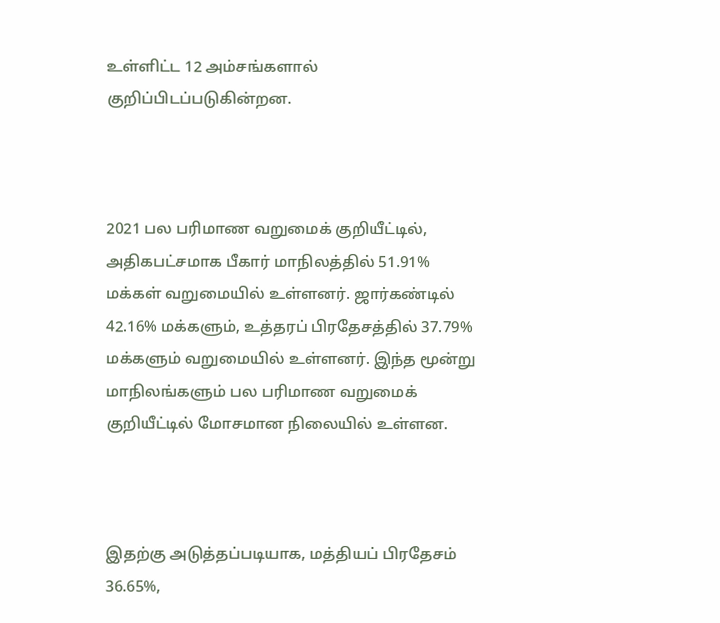உள்ளிட்ட 12 அம்சங்களால் குறிப்பிடப்படுகின்றன.



2021 பல பரிமாண வறுமைக் குறியீட்டில், அதிகபட்சமாக பீகார் மாநிலத்தில் 51.91% மக்கள் வறுமையில் உள்ளனர். ஜார்கண்டில் 42.16% மக்களும், உத்தரப் பிரதேசத்தில் 37.79% மக்களும் வறுமையில் உள்ளனர். இந்த மூன்று மாநிலங்களும் பல பரிமாண வறுமைக் குறியீட்டில் மோசமான நிலையில் உள்ளன.



இதற்கு அடுத்தப்படியாக, மத்தியப் பிரதேசம் 36.65%,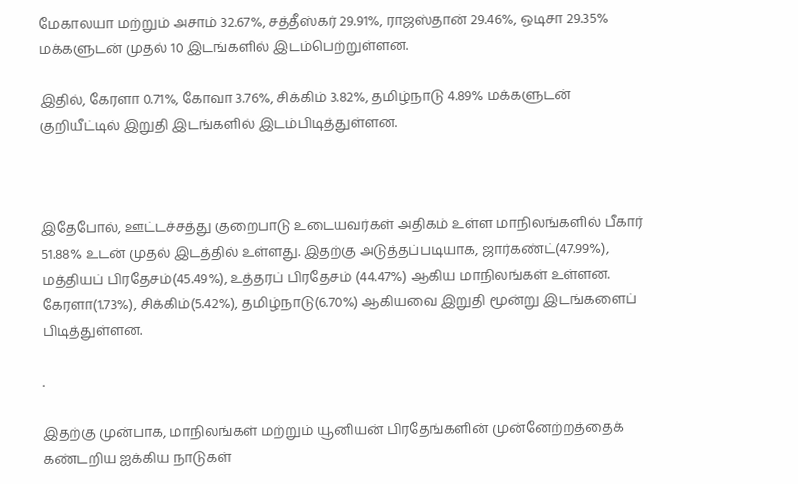மேகாலயா மற்றும் அசாம் 32.67%, சத்தீஸ்கர் 29.91%, ராஜஸ்தான் 29.46%, ஒடிசா 29.35% மக்களுடன் முதல் 10 இடங்களில் இடம்பெற்றுள்ளன.

இதில், கேரளா 0.71%, கோவா 3.76%, சிக்கிம் 3.82%, தமிழ்நாடு 4.89% மக்களுடன் குறியீட்டில் இறுதி இடங்களில் இடம்பிடித்துள்ளன.



இதேபோல், ஊட்டச்சத்து குறைபாடு உடையவர்கள் அதிகம் உள்ள மாநிலங்களில் பீகார் 51.88% உடன் முதல் இடத்தில் உள்ளது. இதற்கு அடுத்தப்படியாக, ஜார்கண்ட்(47.99%), மத்தியப் பிரதேசம்(45.49%), உத்தரப் பிரதேசம் (44.47%) ஆகிய மாநிலங்கள் உள்ளன. கேரளா(1.73%), சிக்கிம்(5.42%), தமிழ்நாடு(6.70%) ஆகியவை இறுதி மூன்று இடங்களைப் பிடித்துள்ளன.

.

இதற்கு முன்பாக, மாநிலங்கள் மற்றும் யூனியன் பிரதேங்களின் முன்னேற்றத்தைக் கண்டறிய ஐக்கிய நாடுகள்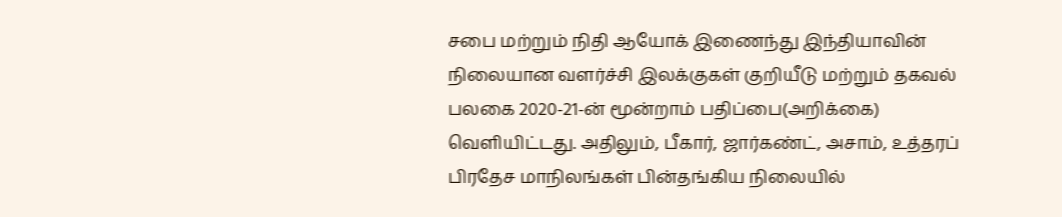சபை மற்றும் நிதி ஆயோக் இணைந்து இந்தியாவின் நிலையான வளர்ச்சி இலக்குகள் குறியீடு மற்றும் தகவல் பலகை 2020-21-ன் மூன்றாம் பதிப்பை(அறிக்கை) வெளியிட்டது. அதிலும், பீகார், ஜார்கண்ட், அசாம், உத்தரப் பிரதேச மாநிலங்கள் பின்தங்கிய நிலையில்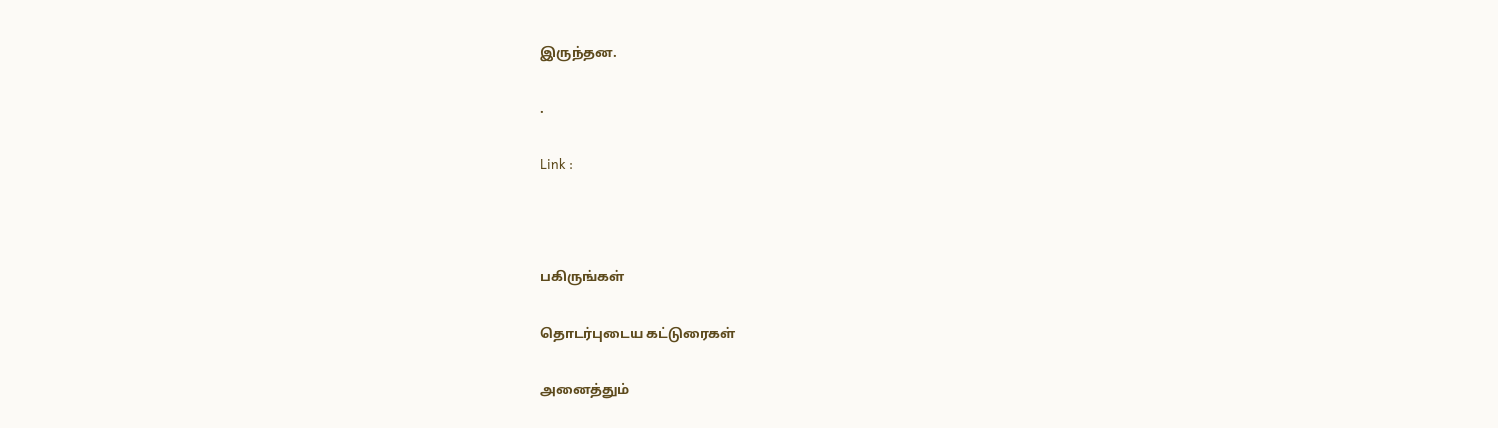இருந்தன.

.

Link :



பகிருங்கள்

தொடர்புடைய கட்டுரைகள்

அனைத்தும்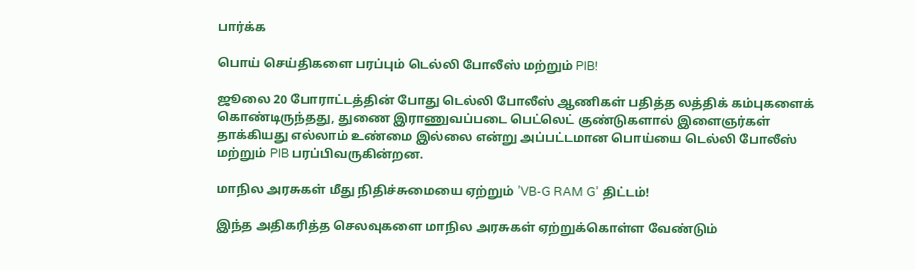பார்க்க

பொய் செய்திகளை பரப்பும் டெல்லி போலீஸ் மற்றும் PIB!

ஜூலை 20 போராட்டத்தின் போது டெல்லி போலீஸ் ஆணிகள் பதித்த லத்திக் கம்புகளைக் கொண்டிருந்தது, துணை இராணுவப்படை பெட்லெட் குண்டுகளால் இளைஞர்கள் தாக்கியது எல்லாம் உண்மை இல்லை என்று அப்பட்டமான பொய்யை டெல்லி போலீஸ் மற்றும் PIB பரப்பிவருகின்றன.

மாநில அரசுகள் மீது நிதிச்சுமையை ஏற்றும் ’VB-G RAM G’ திட்டம்!

இந்த அதிகரித்த செலவுகளை மாநில அரசுகள் ஏற்றுக்கொள்ள வேண்டும்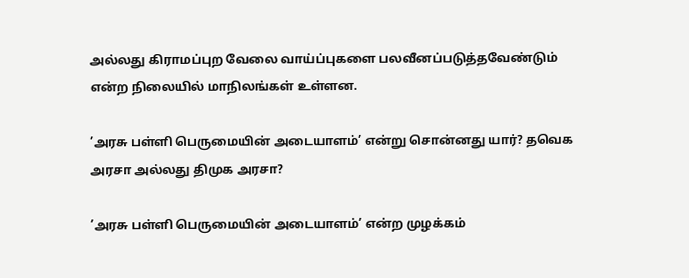அல்லது கிராமப்புற வேலை வாய்ப்புகளை பலவீனப்படுத்தவேண்டும் என்ற நிலையில் மாநிலங்கள் உள்ளன.

’அரசு பள்ளி பெருமையின் அடையாளம்’ என்று சொன்னது யார்? தவெக அரசா அல்லது திமுக அரசா?

’அரசு பள்ளி பெருமையின் அடையாளம்’ என்ற முழக்கம்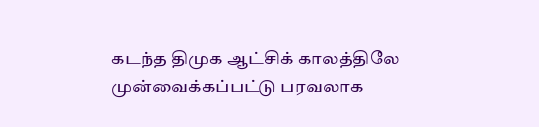கடந்த திமுக ஆட்சிக் காலத்திலே முன்வைக்கப்பட்டு பரவலாக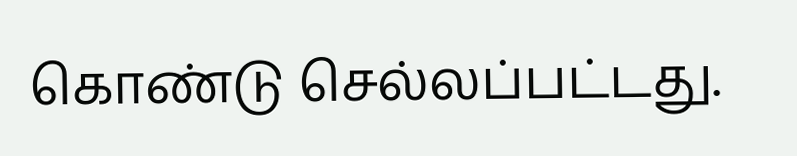கொண்டு செல்லப்பட்டது.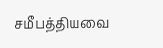சமீபத்தியவை